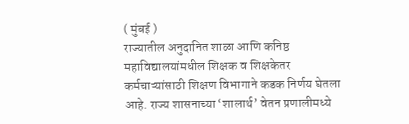( मुंबई )
राज्यातील अनुदानित शाळा आणि कनिष्ठ महाविद्यालयांमधील शिक्षक व शिक्षकेतर कर्मचाऱ्यांसाठी शिक्षण विभागाने कडक निर्णय घेतला आहे. राज्य शासनाच्या ‘शालार्थ’ वेतन प्रणालीमध्ये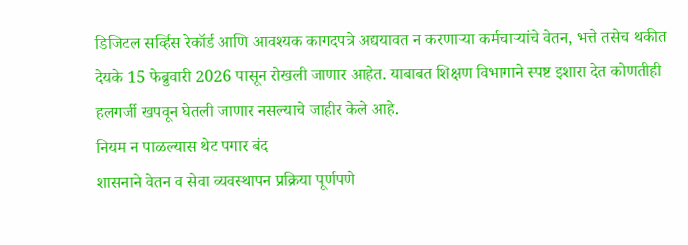डिजिटल सर्व्हिस रेकॉर्ड आणि आवश्यक कागदपत्रे अद्ययावत न करणाऱ्या कर्मचाऱ्यांचे वेतन, भत्ते तसेच थकीत देयके 15 फेब्रुवारी 2026 पासून रोखली जाणार आहेत. याबाबत शिक्षण विभागाने स्पष्ट इशारा देत कोणतीही हलगर्जी खपवून घेतली जाणार नसल्याचे जाहीर केले आहे.
नियम न पाळल्यास थेट पगार बंद
शासनाने वेतन व सेवा व्यवस्थापन प्रक्रिया पूर्णपणे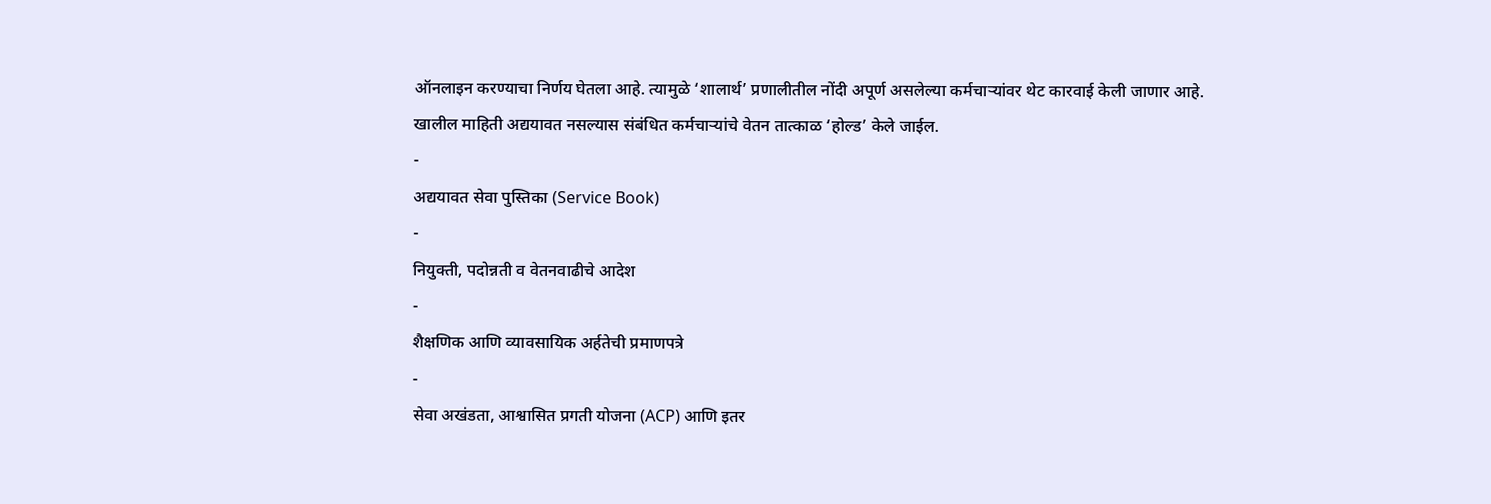ऑनलाइन करण्याचा निर्णय घेतला आहे. त्यामुळे ‘शालार्थ’ प्रणालीतील नोंदी अपूर्ण असलेल्या कर्मचाऱ्यांवर थेट कारवाई केली जाणार आहे. खालील माहिती अद्ययावत नसल्यास संबंधित कर्मचाऱ्यांचे वेतन तात्काळ ‘होल्ड’ केले जाईल.
-
अद्ययावत सेवा पुस्तिका (Service Book)
-
नियुक्ती, पदोन्नती व वेतनवाढीचे आदेश
-
शैक्षणिक आणि व्यावसायिक अर्हतेची प्रमाणपत्रे
-
सेवा अखंडता, आश्वासित प्रगती योजना (ACP) आणि इतर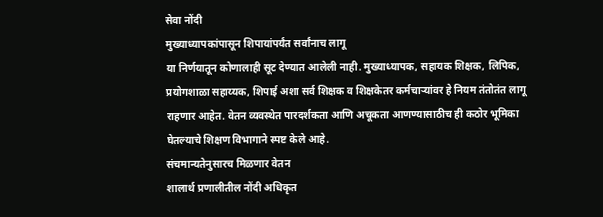सेवा नोंदी
मुख्याध्यापकांपासून शिपायांपर्यंत सर्वांनाच लागू
या निर्णयातून कोणालाही सूट देण्यात आलेली नाही. मुख्याध्यापक, सहायक शिक्षक, लिपिक, प्रयोगशाळा सहाय्यक, शिपाई अशा सर्व शिक्षक व शिक्षकेतर कर्मचाऱ्यांवर हे नियम तंतोतंत लागू राहणार आहेत. वेतन व्यवस्थेत पारदर्शकता आणि अचूकता आणण्यासाठीच ही कठोर भूमिका घेतल्याचे शिक्षण विभागाने स्पष्ट केले आहे.
संचमान्यतेनुसारच मिळणार वेतन
शालार्थ प्रणालीतील नोंदी अधिकृत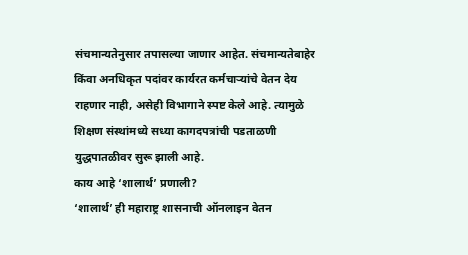संचमान्यतेनुसार तपासल्या जाणार आहेत. संचमान्यतेबाहेर किंवा अनधिकृत पदांवर कार्यरत कर्मचाऱ्यांचे वेतन देय राहणार नाही, असेही विभागाने स्पष्ट केले आहे. त्यामुळे शिक्षण संस्थांमध्ये सध्या कागदपत्रांची पडताळणी युद्धपातळीवर सुरू झाली आहे.
काय आहे ‘शालार्थ’ प्रणाली?
‘शालार्थ’ ही महाराष्ट्र शासनाची ऑनलाइन वेतन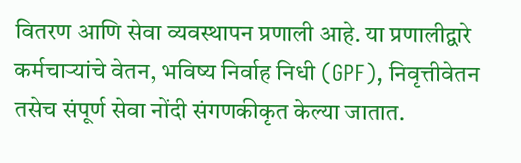वितरण आणि सेवा व्यवस्थापन प्रणाली आहे. या प्रणालीद्वारे कर्मचाऱ्यांचे वेतन, भविष्य निर्वाह निधी (GPF), निवृत्तीवेतन तसेच संपूर्ण सेवा नोंदी संगणकीकृत केल्या जातात.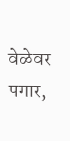वेळेवर पगार,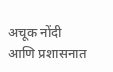अचूक नोंदी आणि प्रशासनात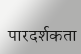पारदर्शकता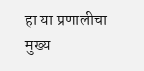हा या प्रणालीचा मुख्य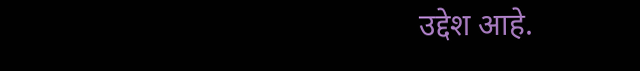उद्देश आहे.